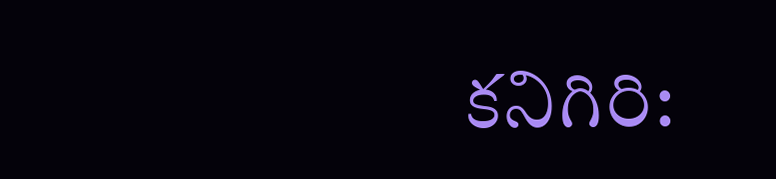కనిగిరి: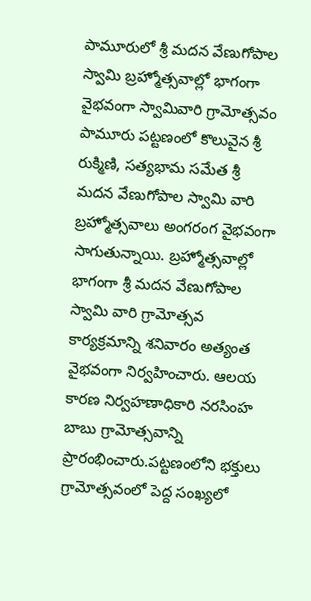పామూరులో శ్రీ మదన వేణుగోపాల స్వామి బ్రహ్మోత్సవాల్లో భాగంగా వైభవంగా స్వామివారి గ్రామోత్సవం
పామూరు పట్టణంలో కొలువైన శ్రీ రుక్మిణి, సత్యభామ సమేత శ్రీ మదన వేణుగోపాల స్వామి వారి బ్రహ్మోత్సవాలు అంగరంగ వైభవంగా సాగుతున్నాయి. బ్రహ్మోత్సవాల్లో భాగంగా శ్రీ మదన వేణుగోపాల స్వామి వారి గ్రామోత్సవ కార్యక్రమాన్ని శనివారం అత్యంత వైభవంగా నిర్వహించారు. ఆలయ కారణ నిర్వహణాధికారి నరసింహ బాబు గ్రామోత్సవాన్ని ప్రారంభించారు.పట్టణంలోని భక్తులు గ్రామోత్సవంలో పెద్ద సంఖ్యలో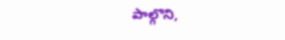పాల్గొని,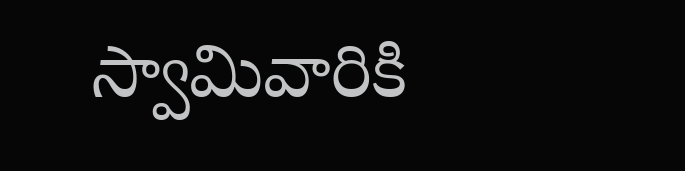స్వామివారికి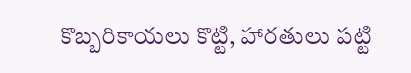కొబ్బరికాయలు కొట్టి, హారతులు పట్టి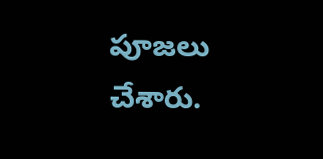పూజలు చేశారు.